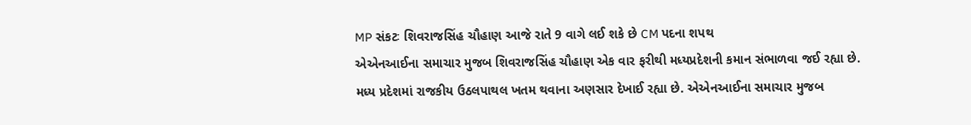MP સંકટઃ શિવરાજસિંહ ચૌહાણ આજે રાતે 9 વાગે લઈ શકે છે CM પદના શપથ
એએનઆઈના સમાચાર મુજબ શિવરાજસિંહ ચૌહાણ એક વાર ફરીથી મધ્યપ્રદેશની કમાન સંભાળવા જઈ રહ્યા છે.
મધ્ય પ્રદેશમાં રાજકીય ઉઠલપાથલ ખતમ થવાના અણસાર દેખાઈ રહ્યા છે. એએનઆઈના સમાચાર મુજબ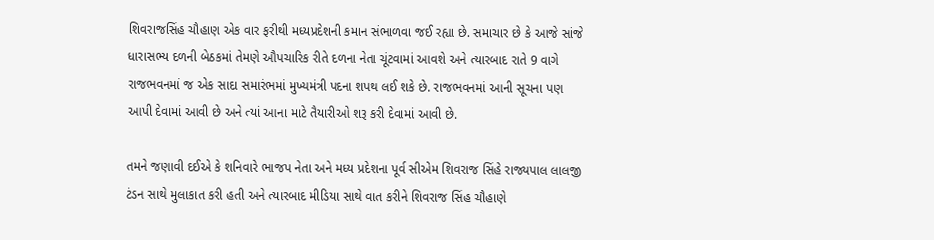શિવરાજસિંહ ચૌહાણ એક વાર ફરીથી મધ્યપ્રદેશની કમાન સંભાળવા જઈ રહ્યા છે. સમાચાર છે કે આજે સાંજે ધારાસભ્ય દળની બેઠકમાં તેમણે ઔપચારિક રીતે દળના નેતા ચૂંટવામાં આવશે અને ત્યારબાદ રાતે 9 વાગે રાજભવનમાં જ એક સાદા સમારંભમાં મુખ્યમંત્રી પદના શપથ લઈ શકે છે. રાજભવનમાં આની સૂચના પણ આપી દેવામાં આવી છે અને ત્યાં આના માટે તૈયારીઓ શરૂ કરી દેવામાં આવી છે.

તમને જણાવી દઈએ કે શનિવારે ભાજપ નેતા અને મધ્ય પ્રદેશના પૂર્વ સીએમ શિવરાજ સિંહે રાજ્યપાલ લાલજી ટંડન સાથે મુલાકાત કરી હતી અને ત્યારબાદ મીડિયા સાથે વાત કરીને શિવરાજ સિંહ ચૌહાણે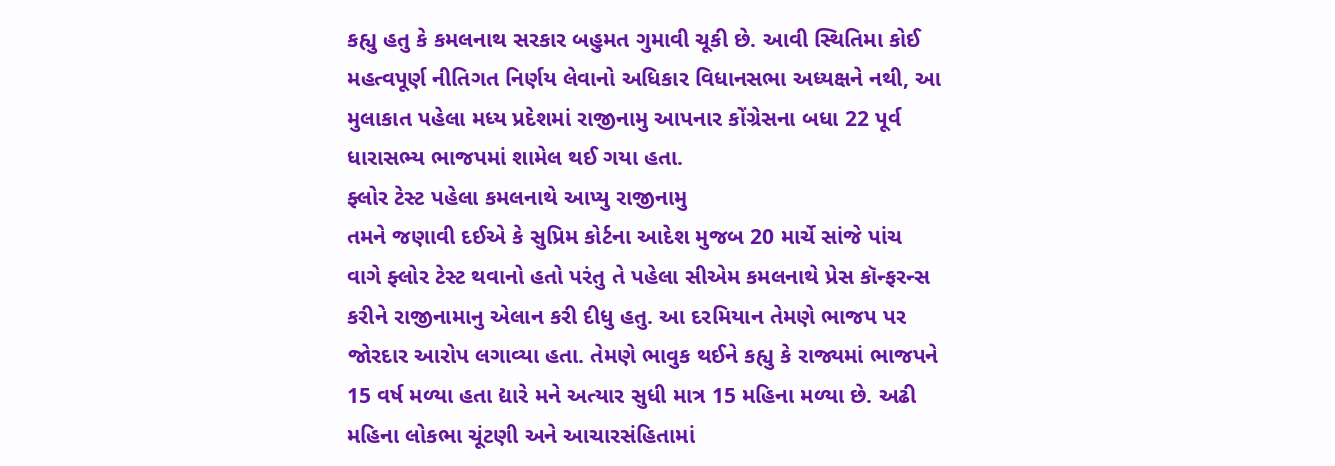કહ્યુ હતુ કે કમલનાથ સરકાર બહુમત ગુમાવી ચૂકી છે. આવી સ્થિતિમા કોઈ મહત્વપૂર્ણ નીતિગત નિર્ણય લેવાનો અધિકાર વિધાનસભા અધ્યક્ષને નથી, આ મુલાકાત પહેલા મધ્ય પ્રદેશમાં રાજીનામુ આપનાર કોંગ્રેસના બધા 22 પૂર્વ ધારાસભ્ય ભાજપમાં શામેલ થઈ ગયા હતા.
ફ્લોર ટેસ્ટ પહેલા કમલનાથે આપ્યુ રાજીનામુ
તમને જણાવી દઈએ કે સુપ્રિમ કોર્ટના આદેશ મુજબ 20 માર્ચે સાંજે પાંચ વાગે ફ્લોર ટેસ્ટ થવાનો હતો પરંતુ તે પહેલા સીએમ કમલનાથે પ્રેસ કૉન્ફરન્સ કરીને રાજીનામાનુ એલાન કરી દીધુ હતુ. આ દરમિયાન તેમણે ભાજપ પર જોરદાર આરોપ લગાવ્યા હતા. તેમણે ભાવુક થઈને કહ્યુ કે રાજ્યમાં ભાજપને 15 વર્ષ મળ્યા હતા દ્યારે મને અત્યાર સુધી માત્ર 15 મહિના મળ્યા છે. અઢી મહિના લોકભા ચૂંટણી અને આચારસંહિતામાં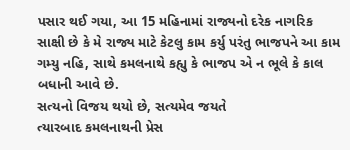પસાર થઈ ગયા, આ 15 મહિનામાં રાજ્યનો દરેક નાગરિક સાક્ષી છે કે મે રાજ્ય માટે કેટલુ કામ કર્યુ પરંતુ ભાજપને આ કામ ગમ્યુ નહિ, સાથે કમલનાથે કહ્યુ કે ભાજપ એ ન ભૂલે કે કાલ બધાની આવે છે.
સત્યનો વિજય થયો છે, સત્યમેવ જયતે
ત્યારબાદ કમલનાથની પ્રેસ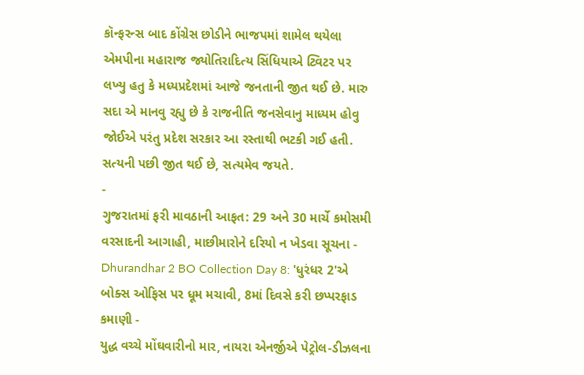કૉન્ફરન્સ બાદ કોંગ્રેસ છોડીને ભાજપમાં શામેલ થયેલા એમપીના મહારાજ જ્યોતિરાદિત્ય સિંધિયાએ ટ્વિટર પર લખ્યુ હતુ કે મધ્યપ્રદેશમાં આજે જનતાની જીત થઈ છે. મારુ સદા એ માનવુ રહ્યુ છે કે રાજનીતિ જનસેવાનુ માધ્યમ હોવુ જોઈએ પરંતુ પ્રદેશ સરકાર આ રસ્તાથી ભટકી ગઈ હતી. સત્યની પછી જીત થઈ છે, સત્યમેવ જયતે.
-
ગુજરાતમાં ફરી માવઠાની આફત: 29 અને 30 માર્ચે કમોસમી વરસાદની આગાહી, માછીમારોને દરિયો ન ખેડવા સૂચના -
Dhurandhar 2 BO Collection Day 8: 'ધુરંધર 2'એ બોક્સ ઓફિસ પર ધૂમ મચાવી, 8માં દિવસે કરી છપ્પરફાડ કમાણી -
યુદ્ધ વચ્ચે મોંઘવારીનો માર, નાયરા એનર્જીએ પેટ્રોલ-ડીઝલના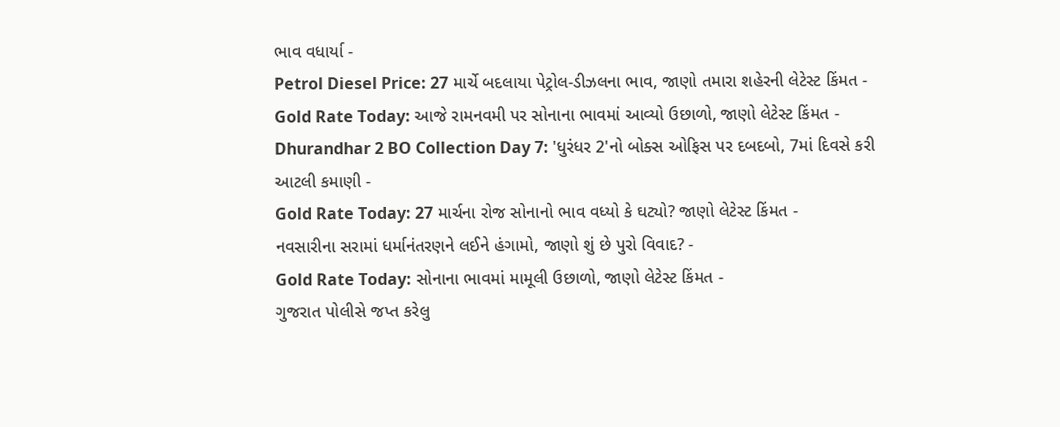ભાવ વધાર્યા -
Petrol Diesel Price: 27 માર્ચે બદલાયા પેટ્રોલ-ડીઝલના ભાવ, જાણો તમારા શહેરની લેટેસ્ટ કિંમત -
Gold Rate Today: આજે રામનવમી પર સોનાના ભાવમાં આવ્યો ઉછાળો, જાણો લેટેસ્ટ કિંમત -
Dhurandhar 2 BO Collection Day 7: 'ધુરંધર 2'નો બોક્સ ઓફિસ પર દબદબો, 7માં દિવસે કરી આટલી કમાણી -
Gold Rate Today: 27 માર્ચના રોજ સોનાનો ભાવ વધ્યો કે ઘટ્યો? જાણો લેટેસ્ટ કિંમત -
નવસારીના સરામાં ધર્માનંતરણને લઈને હંગામો, જાણો શું છે પુરો વિવાદ? -
Gold Rate Today: સોનાના ભાવમાં મામૂલી ઉછાળો, જાણો લેટેસ્ટ કિંમત -
ગુજરાત પોલીસે જપ્ત કરેલુ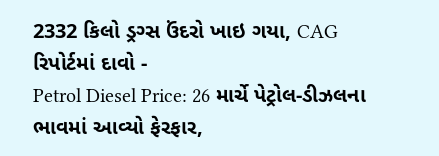2332 કિલો ડ્રગ્સ ઉંદરો ખાઇ ગયા, CAG રિપોર્ટમાં દાવો -
Petrol Diesel Price: 26 માર્ચે પેટ્રોલ-ડીઝલના ભાવમાં આવ્યો ફેરફાર,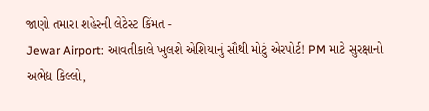જાણો તમારા શહેરની લેટેસ્ટ કિંમત -
Jewar Airport: આવતીકાલે ખુલશે એશિયાનું સૌથી મોટું એરપોર્ટ! PM માટે સુરક્ષાનો અભેદ્ય કિલ્લો,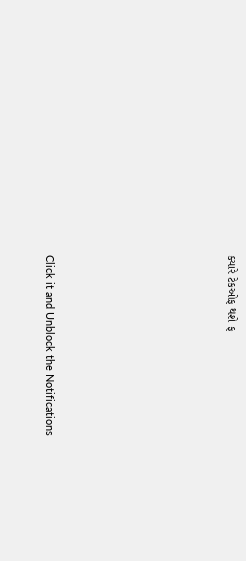ક્યારે ટેકઓફ થશે ફ







Click it and Unblock the Notifications